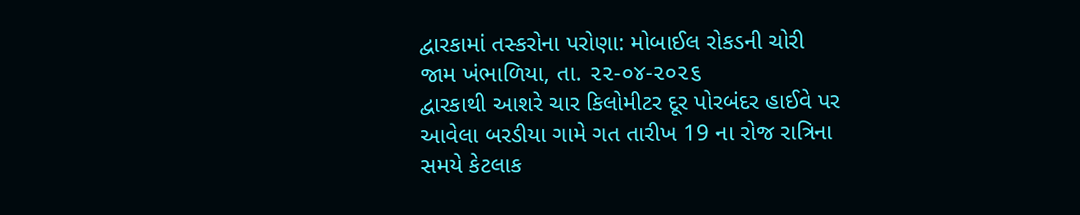દ્વારકામાં તસ્કરોના પરોણા: મોબાઈલ રોકડની ચોરી
જામ ખંભાળિયા, તા. ૨૨-૦૪-૨૦૨૬
દ્વારકાથી આશરે ચાર કિલોમીટર દૂર પોરબંદર હાઈવે પર આવેલા બરડીયા ગામે ગત તારીખ 19 ના રોજ રાત્રિના સમયે કેટલાક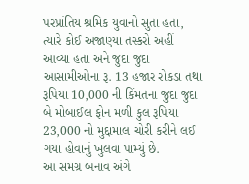પરપ્રાંતિય શ્રમિક યુવાનો સુતા હતા, ત્યારે કોઈ અજાણ્યા તસ્કરો અહીં આવ્યા હતા અને જુદા જુદા આસામીઓના રૂ. 13 હજાર રોકડા તથા રૂપિયા 10,000 ની કિંમતના જુદા જુદા બે મોબાઈલ ફોન મળી કુલ રૂપિયા 23,000 નો મુદ્દામાલ ચોરી કરીને લઈ ગયા હોવાનું ખુલવા પામ્યું છે.
આ સમગ્ર બનાવ અંગે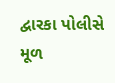દ્વારકા પોલીસે મૂળ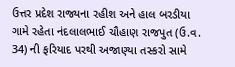ઉત્તર પ્રદેશ રાજ્યના રહીશ અને હાલ બરડીયા ગામે રહેતા નંદલાલભાઈ ચૌહાણ રાજપુત (ઉ.વ. 34) ની ફરિયાદ પરથી અજાણ્યા તસ્કરો સામે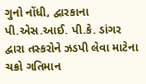ગુનો નોંધી, દ્વારકાના પી.એસ.આઈ. પી.કે. ડાંગર દ્વારા તસ્કરોને ઝડપી લેવા માટેના ચક્રો ગતિમાન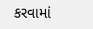કરવામાં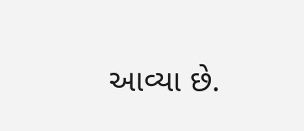આવ્યા છે.